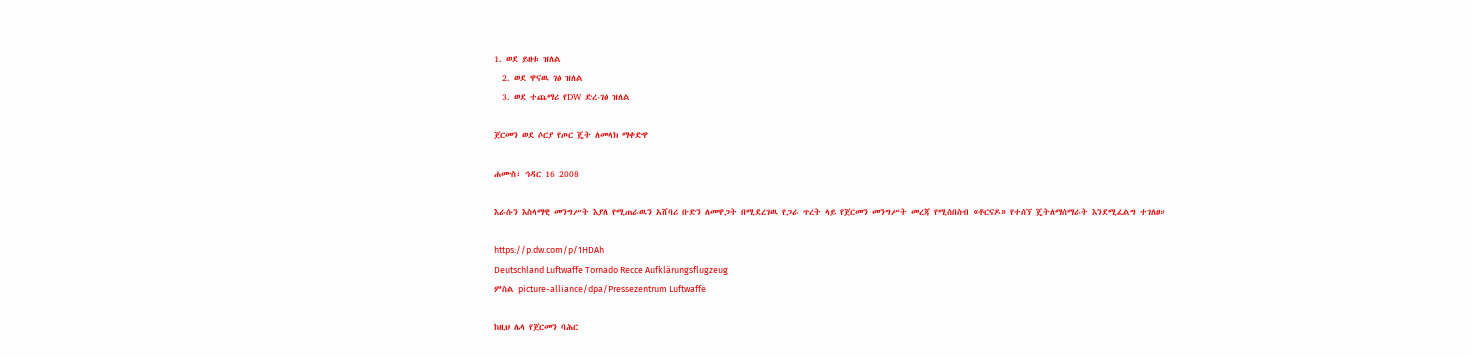1. ወደ ይዘቱ ዝለል
  2. ወደ ዋናዉ ገፅ ዝለል
  3. ወደ ተጨማሪ የDW ድረ-ገፅ ዝለል

ጀርመን ወደ ሶርያ የጦር ጄት ለመላክ ማቀድዋ

ሐሙስ፣ ኅዳር 16 2008

እራሱን እስላማዊ መንግሥት እያለ የሚጠራዉን አሸባሪ ቡድን ለመዋጋት በሚደረገዉ የጋራ ጥረት ላይ የጀርመን መንግሥት መረጃ የሚሰበስብ «ቶርናዶ» የተሰኘ ጄትለማሰማራት እንደሚፈልግ ተገለፀ።

https://p.dw.com/p/1HDAh
Deutschland Luftwaffe Tornado Recce Aufklärungsflugzeug
ምስል picture-alliance/dpa/Pressezentrum Luftwaffe

ከዚህ ሌላ የጀርመን ባሕር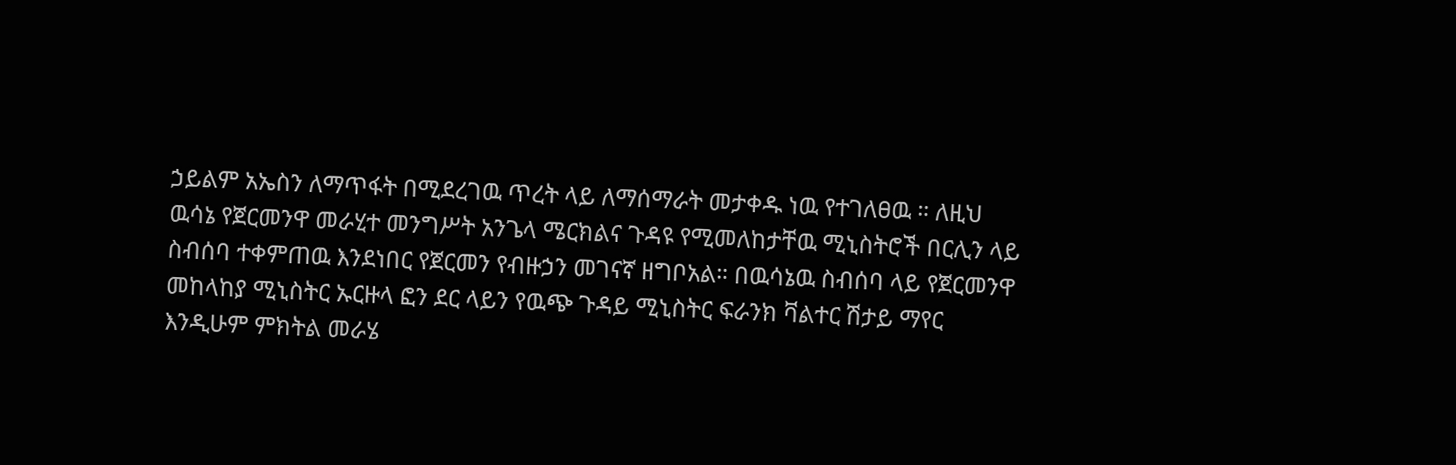ኃይልም አኤስን ለማጥፋት በሚደረገዉ ጥረት ላይ ለማሰማራት መታቀዱ ነዉ የተገለፀዉ ። ለዚህ ዉሳኔ የጀርመንዋ መራሂተ መንግሥት አንጌላ ሜርክልና ጉዳዩ የሚመለከታቸዉ ሚኒስትሮች በርሊን ላይ ስብሰባ ተቀምጠዉ እንደነበር የጀርመን የብዙኃን መገናኛ ዘግቦአል። በዉሳኔዉ ስብሰባ ላይ የጀርመንዋ መከላከያ ሚኒስትር ኡርዙላ ፎን ደር ላይን የዉጭ ጉዳይ ሚኒስትር ፍራንክ ቫልተር ሽታይ ማየር እንዲሁም ምክትል መራሄ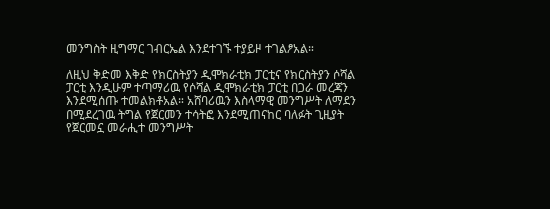መንግስት ዚግማር ገብርኤል እንደተገኙ ተያይዞ ተገልፆአል።

ለዚህ ቅድመ እቅድ የክርስትያን ዲሞክራቲክ ፓርቲና የክርስትያን ሶሻል ፓርቲ እንዲሁም ተጣማሪዉ የሶሻል ዲሞክራቲክ ፓርቲ በጋራ መረጃን እንደሚሰጡ ተመልክቶአል። አሸባሪዉን እስላማዊ መንግሥት ለማደን በሚደረገዉ ትግል የጀርመን ተሳትፎ እንደሚጠናከር ባለፉት ጊዚያት የጀርመኗ መራሒተ መንግሥት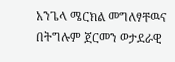አንጌላ ሜርክል መግለፃቸዉና በትግሉም ጀርመን ወታደራዊ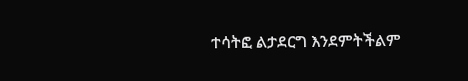ተሳትፎ ልታደርግ እንደምትችልም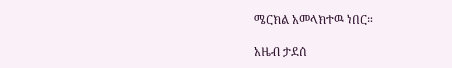ሜርክል አመላክተዉ ነበር።

አዜብ ታደሰ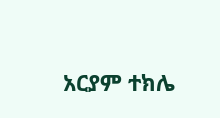አርያም ተክሌ